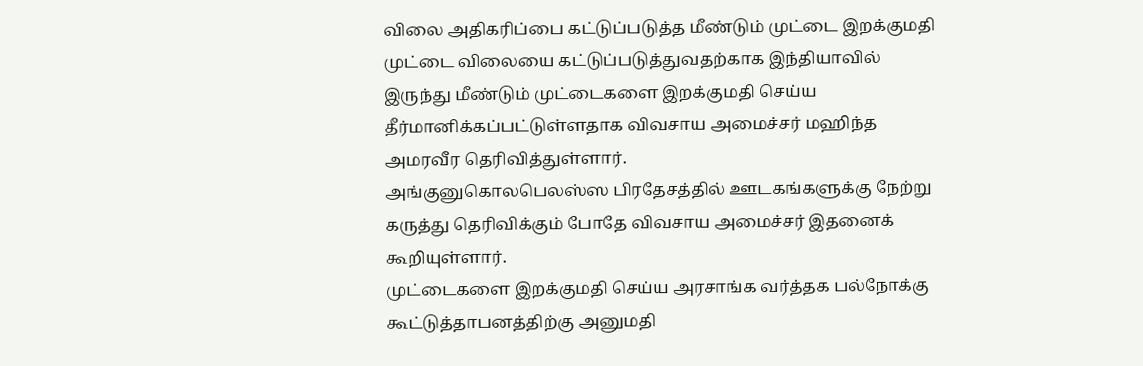விலை அதிகரிப்பை கட்டுப்படுத்த மீண்டும் முட்டை இறக்குமதி
முட்டை விலையை கட்டுப்படுத்துவதற்காக இந்தியாவில் இருந்து மீண்டும் முட்டைகளை இறக்குமதி செய்ய தீர்மானிக்கப்பட்டுள்ளதாக விவசாய அமைச்சர் மஹிந்த அமரவீர தெரிவித்துள்ளார்.
அங்குனுகொலபெலஸ்ஸ பிரதேசத்தில் ஊடகங்களுக்கு நேற்று கருத்து தெரிவிக்கும் போதே விவசாய அமைச்சர் இதனைக் கூறியுள்ளார்.
முட்டைகளை இறக்குமதி செய்ய அரசாங்க வர்த்தக பல்நோக்கு கூட்டுத்தாபனத்திற்கு அனுமதி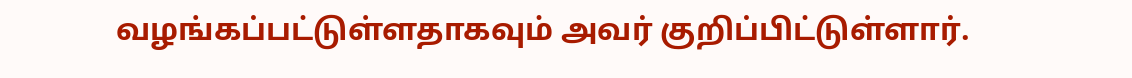வழங்கப்பட்டுள்ளதாகவும் அவர் குறிப்பிட்டுள்ளார்.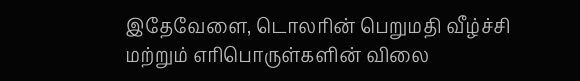இதேவேளை, டொலரின் பெறுமதி வீழ்ச்சி மற்றும் எரிபொருள்களின் விலை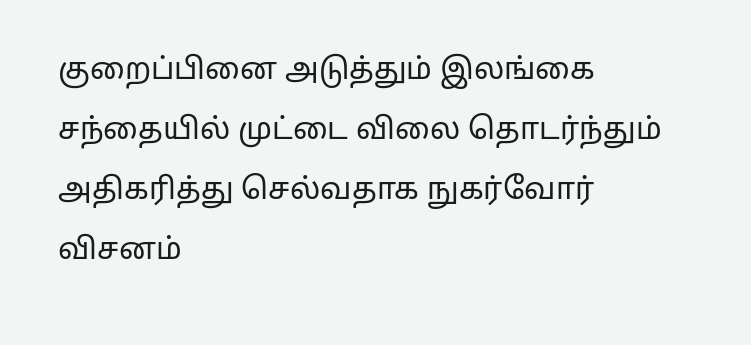குறைப்பினை அடுத்தும் இலங்கை சந்தையில் முட்டை விலை தொடர்ந்தும் அதிகரித்து செல்வதாக நுகர்வோர் விசனம்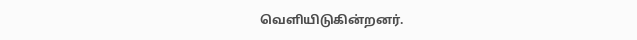வெளியிடுகின்றனர்.